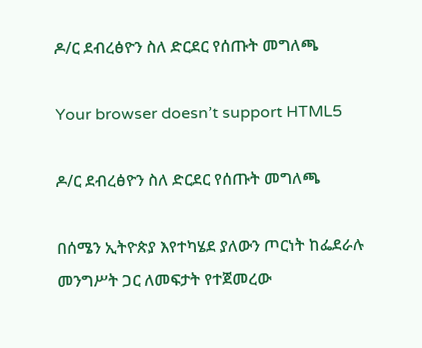ዶ/ር ደብረፅዮን ስለ ድርደር የሰጡት መግለጫ

Your browser doesn’t support HTML5

ዶ/ር ደብረፅዮን ስለ ድርደር የሰጡት መግለጫ

በሰሜን ኢትዮጵያ እየተካሄደ ያለውን ጦርነት ከፌደራሉ መንግሥት ጋር ለመፍታት የተጀመረው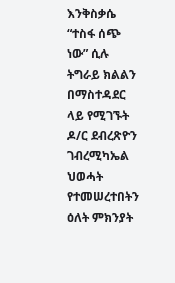እንቅስቃሴ “ተስፋ ሰጭ ነው” ሲሉ ትግራይ ክልልን በማስተዳደር ላይ የሚገኙት ዶ/ር ደብረጽዮን ገብረሚካኤል ህወሓት የተመሠረተበትን ዕለት ምክንያት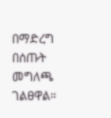በማድረግ በሰጡት መግለጫ ገልፀዋል።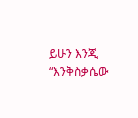ይሁን እንጂ “እንቅስቃሴው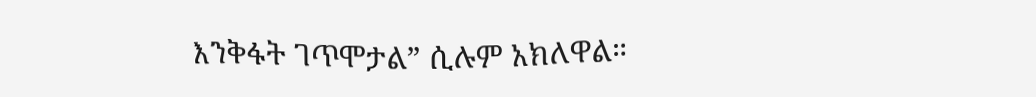እንቅፋት ገጥሞታል” ሲሉም አክለዋል።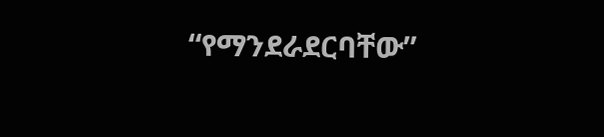“የማንደራደርባቸው”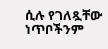ሲሉ የገለጿቸው ነጥቦችንም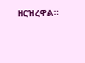ዘርዝረዋል።